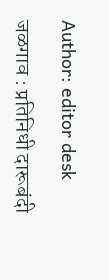Author: editor desk

जळगाव : प्रतिनिधी दारूबंदी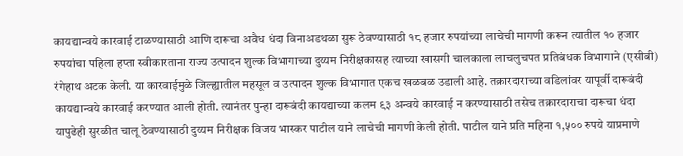कायद्यान्वये कारवाई टाळण्यासाठी आणि दारूचा अवैध धंदा विनाअडथळा सुरू ठेवण्यासाठी १८ हजार रुपयांच्या लाचेची मागणी करून त्यातील १० हजार रुपयांचा पहिला हप्ता स्वीकारताना राज्य उत्पादन शुल्क विभागाच्या दुय्यम निरीक्षकासह त्याच्या खासगी चालकाला लाचलुचपत प्रतिबंधक विभागाने (एसीबी) रंगेहाथ अटक केली. या कारवाईमुळे जिल्ह्यातील महसूल व उत्पादन शुल्क विभागात एकच खळबळ उडाली आहे. तक्रारदाराच्या वडिलांवर यापूर्वी दारूबंदी कायद्यान्वये कारवाई करण्यात आली होती. त्यानंतर पुन्हा दारूबंदी कायद्याच्या कलम ९३ अन्वये कारवाई न करण्यासाठी तसेच तक्रारदाराचा दारूचा धंदा यापुढेही सुरळीत चालू ठेवण्यासाठी दुय्यम निरीक्षक विजय भास्कर पाटील याने लाचेची मागणी केली होती. पाटील याने प्रति महिना १,५०० रुपये याप्रमाणे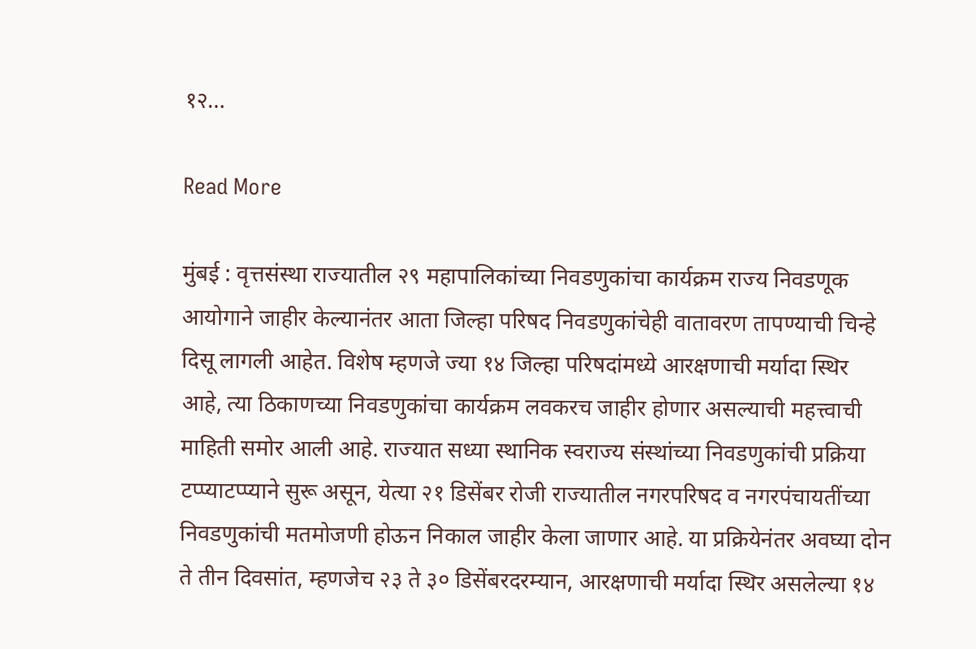१२…

Read More

मुंबई : वृत्तसंस्था राज्यातील २९ महापालिकांच्या निवडणुकांचा कार्यक्रम राज्य निवडणूक आयोगाने जाहीर केल्यानंतर आता जिल्हा परिषद निवडणुकांचेही वातावरण तापण्याची चिन्हे दिसू लागली आहेत. विशेष म्हणजे ज्या १४ जिल्हा परिषदांमध्ये आरक्षणाची मर्यादा स्थिर आहे, त्या ठिकाणच्या निवडणुकांचा कार्यक्रम लवकरच जाहीर होणार असल्याची महत्त्वाची माहिती समोर आली आहे. राज्यात सध्या स्थानिक स्वराज्य संस्थांच्या निवडणुकांची प्रक्रिया टप्प्याटप्प्याने सुरू असून, येत्या २१ डिसेंबर रोजी राज्यातील नगरपरिषद व नगरपंचायतींच्या निवडणुकांची मतमोजणी होऊन निकाल जाहीर केला जाणार आहे. या प्रक्रियेनंतर अवघ्या दोन ते तीन दिवसांत, म्हणजेच २३ ते ३० डिसेंबरदरम्यान, आरक्षणाची मर्यादा स्थिर असलेल्या १४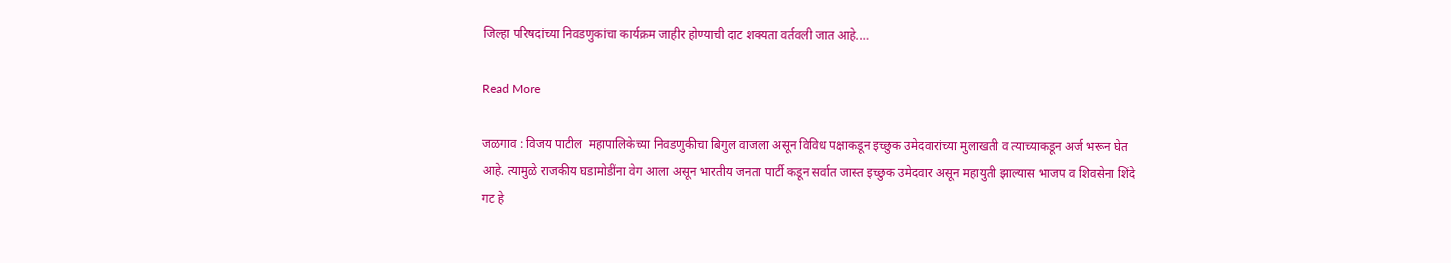जिल्हा परिषदांच्या निवडणुकांचा कार्यक्रम जाहीर होण्याची दाट शक्यता वर्तवली जात आहे.…

Read More

जळगाव : विजय पाटील  महापालिकेच्या निवडणुकीचा बिगुल वाजला असून विविध पक्षाकडून इच्छुक उमेदवारांच्या मुलाखती व त्याच्याकडून अर्ज भरून घेत आहे. त्यामुळे राजकीय घडामोडींना वेग आला असून भारतीय जनता पार्टी कडून सर्वात जास्त इच्छुक उमेदवार असून महायुती झाल्यास भाजप व शिवसेना शिंदे गट हे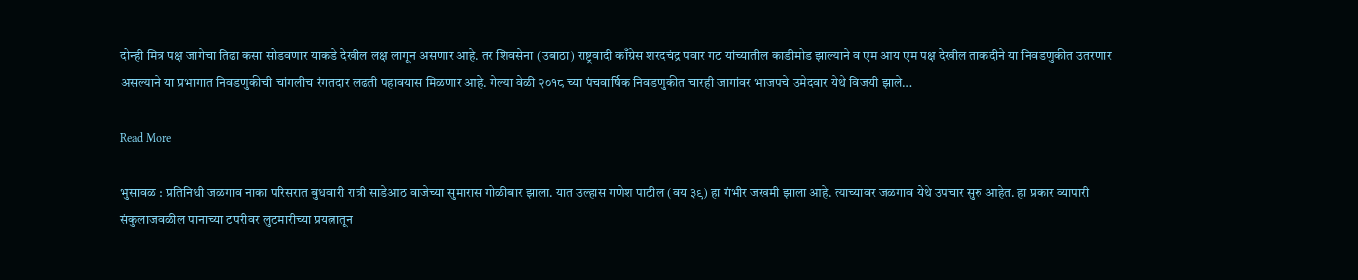दोन्ही मित्र पक्ष जागेचा तिढा कसा सोडवणार याकडे देखील लक्ष लागून असणार आहे. तर शिवसेना (उबाठा) राष्ट्रवादी काँग्रेस शरदचंद्र पवार गट यांच्यातील काडीमोड झाल्याने व एम आय एम पक्ष देखील ताकदीने या निवडणुकीत उतरणार असल्याने या प्रभागात निवडणुकीची चांगलीच रंगतदार लढती पहावयास मिळणार आहे. गेल्या वेळी २०१८ च्या पंचवार्षिक निवडणुकीत चारही जागांवर भाजपचे उमेदवार येथे विजयी झाले…

Read More

भुसावळ : प्रतिनिधी जळगाव नाका परिसरात बुधवारी रात्री साडेआठ वाजेच्या सुमारास गोळीबार झाला. यात उल्हास गणेश पाटील (वय ३९) हा गंभीर जखमी झाला आहे. त्याच्यावर जळगाव येथे उपचार सुरु आहेत. हा प्रकार व्यापारी संकुलाजवळील पानाच्या टपरीवर लुटमारीच्या प्रयत्नातून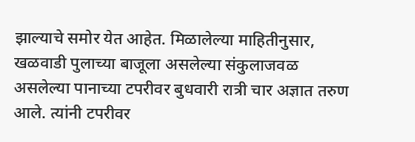झाल्याचे समोर येत आहेत. मिळालेल्या माहितीनुसार, खळवाडी पुलाच्या बाजूला असलेल्या संकुलाजवळ असलेल्या पानाच्या टपरीवर बुधवारी रात्री चार अज्ञात तरुण आले. त्यांनी टपरीवर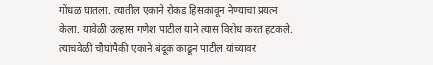गोंधळ घातला. त्यातील एकाने रोकड हिसकावून नेण्याचा प्रयत्न केला. यावेळी उल्हास गणेश पाटील याने त्यास विरोध करत हटकले. त्याचवेळी चौघांपैकी एकाने बंदूक काढून पाटील यांच्यावर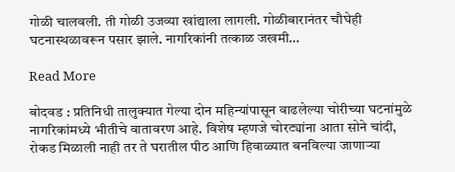गोळी चालवली. ती गोळी उजव्या खांद्याला लागली. गोळीबारानंतर चौघेही घटनास्थळावरून पसार झाले. नागरिकांनी तत्काळ जखमी…

Read More

बोदवड : प्रतिनिधी तालुक्यात गेल्या दोन महिन्यांपासून वाढलेल्या चोरीच्या घटनांमुळे नागरिकांमध्ये भीतीचे वातावरण आहे. विशेष म्हणजे चोरट्यांना आता सोने चांदी, रोकड मिळाली नाही तर ते घरातील पीठ आणि हिवाळ्यात बनविल्या जाणाऱ्या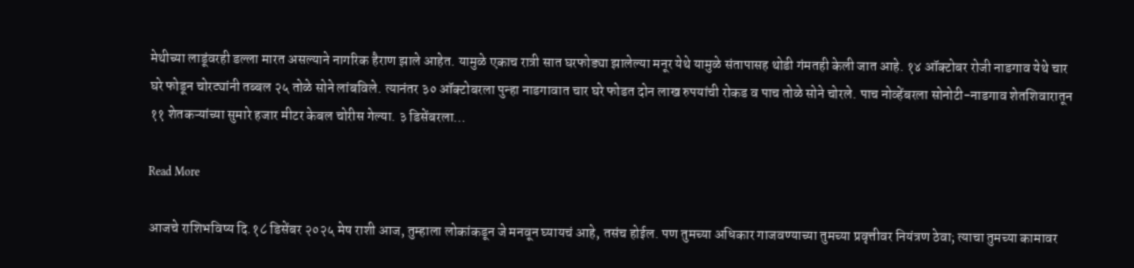मेथीच्या लाडूंवरही डल्ला मारत असल्याने नागरिक हैराण झाले आहेत. यामुळे एकाच रात्री सात घरफोड्या झालेल्या मनूर येथे यामुळे संतापासह थोडी गंमतही केली जात आहे. १४ ऑक्टोबर रोजी नाडगाव येथे चार घरे फोडून चोरट्यांनी तब्बल २५ तोळे सोने लांबविले. त्यानंतर ३० ऑक्टोबरला पुन्हा नाडगावात चार घरे फोडत दोन लाख रुपयांची रोकड व पाच तोळे सोने चोरले. पाच नोव्हेंबरला सोनोटी-नाडगाव शेतशिवारातून ११ शेतकऱ्यांच्या सुमारे हजार मीटर केबल चोरीस गेल्या. ३ डिसेंबरला…

Read More

आजचे राशिभविष्य दि.१८ डिसेंबर २०२५ मेष राशी आज, तुम्हाला लोकांकडून जे मनवून घ्यायचं आहे, तसंच होईल. पण तुमच्या अधिकार गाजवण्याच्या तुमच्या प्रवृत्तीवर नियंत्रण ठेवा; त्याचा तुमच्या कामावर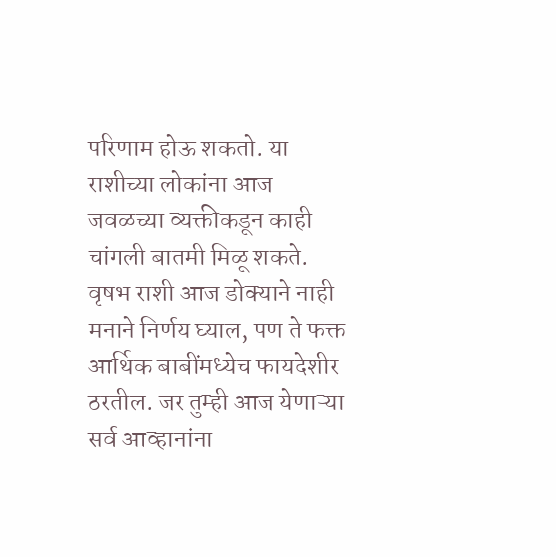परिणाम होऊ शकतो. या राशीच्या लोकांना आज जवळच्या व्यक्तीकडून काही चांगली बातमी मिळू शकते. वृषभ राशी आज डोक्याने नाही मनाने निर्णय घ्याल, पण ते फक्त आर्थिक बाबींमध्येच फायदेशीर ठरतील. जर तुम्ही आज येणाऱ्या सर्व आव्हानांना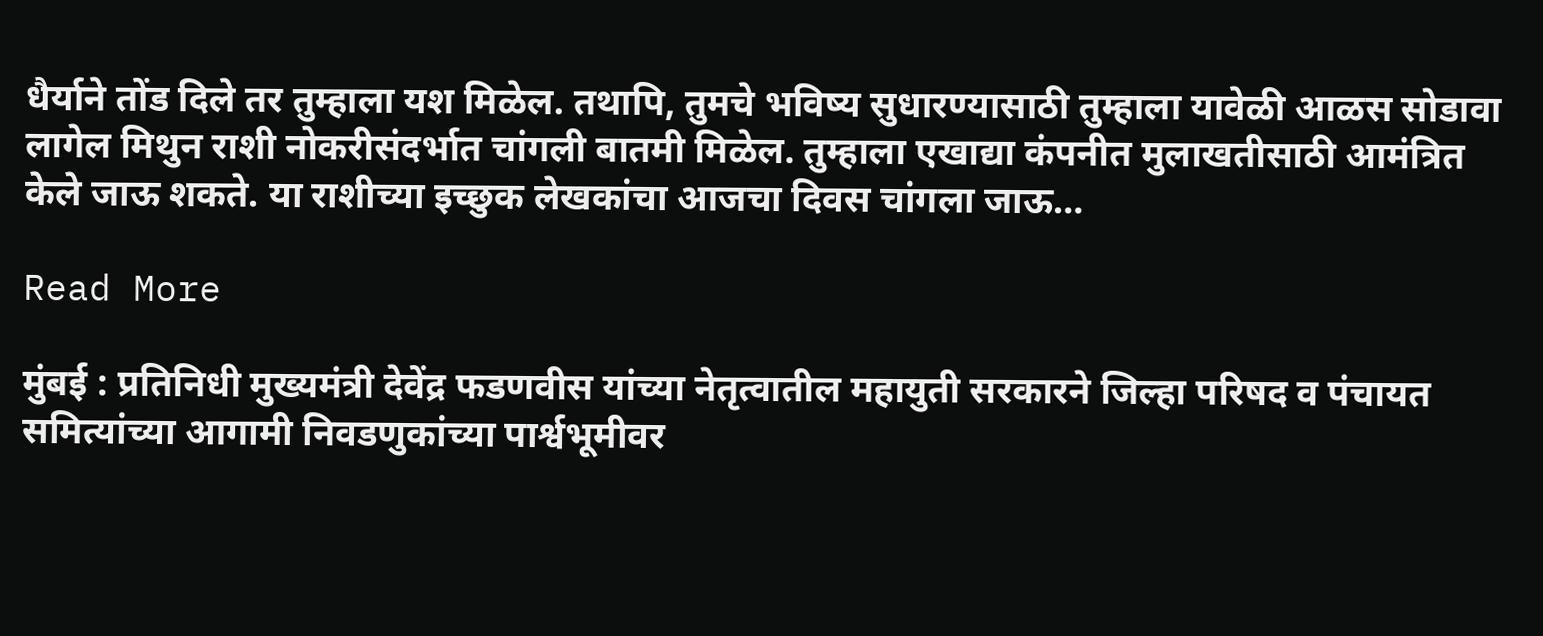धैर्याने तोंड दिले तर तुम्हाला यश मिळेल. तथापि, तुमचे भविष्य सुधारण्यासाठी तुम्हाला यावेळी आळस सोडावा लागेल मिथुन राशी नोकरीसंदर्भात चांगली बातमी मिळेल. तुम्हाला एखाद्या कंपनीत मुलाखतीसाठी आमंत्रित केले जाऊ शकते. या राशीच्या इच्छुक लेखकांचा आजचा दिवस चांगला जाऊ…

Read More

मुंबई : प्रतिनिधी मुख्यमंत्री देवेंद्र फडणवीस यांच्या नेतृत्वातील महायुती सरकारने जिल्हा परिषद व पंचायत समित्यांच्या आगामी निवडणुकांच्या पार्श्वभूमीवर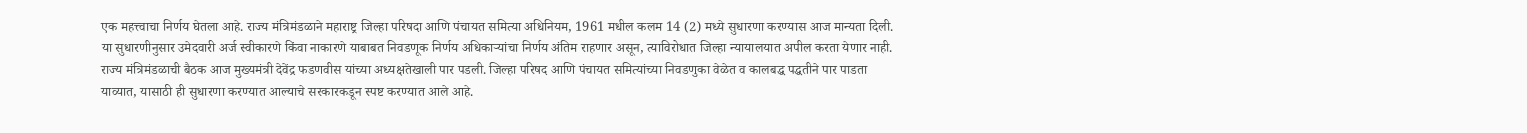एक महत्त्वाचा निर्णय घेतला आहे. राज्य मंत्रिमंडळाने महाराष्ट्र जिल्हा परिषदा आणि पंचायत समित्या अधिनियम, 1961 मधील कलम 14 (2) मध्ये सुधारणा करण्यास आज मान्यता दिली. या सुधारणीनुसार उमेदवारी अर्ज स्वीकारणे किंवा नाकारणे याबाबत निवडणूक निर्णय अधिकाऱ्यांचा निर्णय अंतिम राहणार असून, त्याविरोधात जिल्हा न्यायालयात अपील करता येणार नाही. राज्य मंत्रिमंडळाची बैठक आज मुख्यमंत्री देवेंद्र फडणवीस यांच्या अध्यक्षतेखाली पार पडली. जिल्हा परिषद आणि पंचायत समित्यांच्या निवडणुका वेळेत व कालबद्ध पद्धतीने पार पाडता याव्यात, यासाठी ही सुधारणा करण्यात आल्याचे सरकारकडून स्पष्ट करण्यात आले आहे.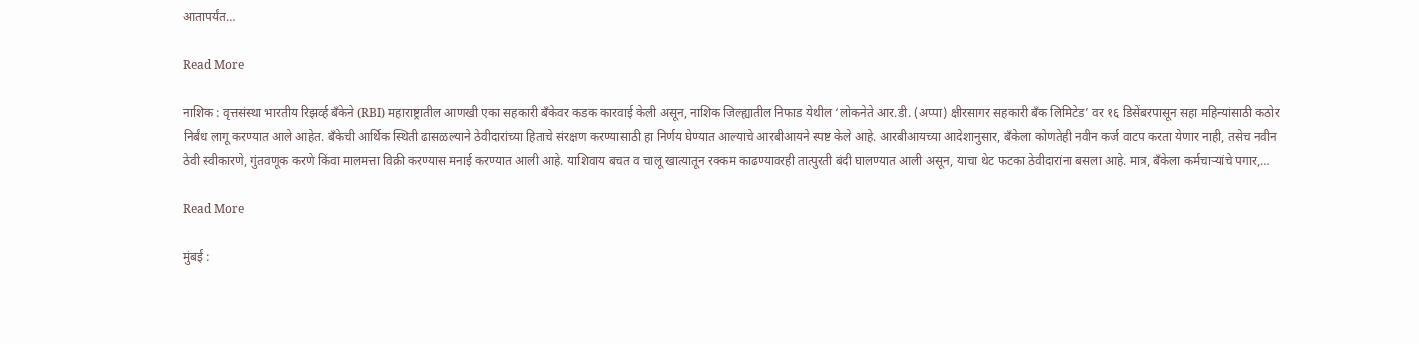आतापर्यंत…

Read More

नाशिक : वृत्तसंस्था भारतीय रिझर्व्ह बँकेने (RBI) महाराष्ट्रातील आणखी एका सहकारी बँकेवर कडक कारवाई केली असून, नाशिक जिल्ह्यातील निफाड येथील ‘लोकनेते आर.डी. (अप्पा) क्षीरसागर सहकारी बँक लिमिटेड’ वर १६ डिसेंबरपासून सहा महिन्यांसाठी कठोर निर्बंध लागू करण्यात आले आहेत. बँकेची आर्थिक स्थिती ढासळल्याने ठेवीदारांच्या हिताचे संरक्षण करण्यासाठी हा निर्णय घेण्यात आल्याचे आरबीआयने स्पष्ट केले आहे. आरबीआयच्या आदेशानुसार, बँकेला कोणतेही नवीन कर्ज वाटप करता येणार नाही, तसेच नवीन ठेवी स्वीकारणे, गुंतवणूक करणे किंवा मालमत्ता विक्री करण्यास मनाई करण्यात आली आहे. याशिवाय बचत व चालू खात्यातून रक्कम काढण्यावरही तात्पुरती बंदी घालण्यात आली असून, याचा थेट फटका ठेवीदारांना बसला आहे. मात्र, बँकेला कर्मचाऱ्यांचे पगार,…

Read More

मुंबई :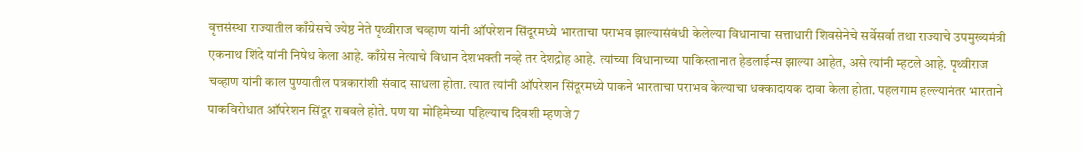वृत्तसंस्था राज्यातील काँग्रेसचे ज्येष्ठ नेते पृथ्वीराज चव्हाण यांनी ऑपरेशन सिंदूरमध्ये भारताचा पराभव झाल्यासंबंधी केलेल्या विधानाचा सत्ताधारी शिवसेनेचे सर्वेसर्वा तथा राज्याचे उपमुख्यमंत्री एकनाथ शिंदे यांनी निषेध केला आहे. काँग्रेस नेत्याचे विधान देशभक्ती नव्हे तर देशद्रोह आहे. त्यांच्या विधानाच्या पाकिस्तानात हेडलाईन्स झाल्या आहेत, असे त्यांनी म्हटले आहे. पृथ्वीराज चव्हाण यांनी काल पुण्यातील पत्रकारांशी संवाद साधला होता. त्यात त्यांनी ऑपरेशन सिंदूरमध्ये पाकने भारताचा पराभव केल्याचा धक्कादायक दावा केला होता. पहलगाम हल्ल्यानंतर भारताने पाकविरोधात ऑपरेशन सिंदूर राबवले होते. पण या मोहिमेच्या पहिल्याच दिवशी म्हणजे 7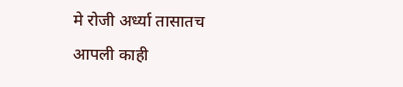मे रोजी अर्ध्या तासातच आपली काही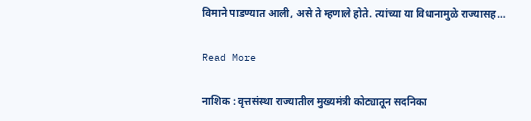विमाने पाडण्यात आली, असे ते म्हणाले होते. त्यांच्या या विधानामुळे राज्यासह…

Read More

नाशिक : वृत्तसंस्था राज्यातील मुख्यमंत्री कोट्यातून सदनिका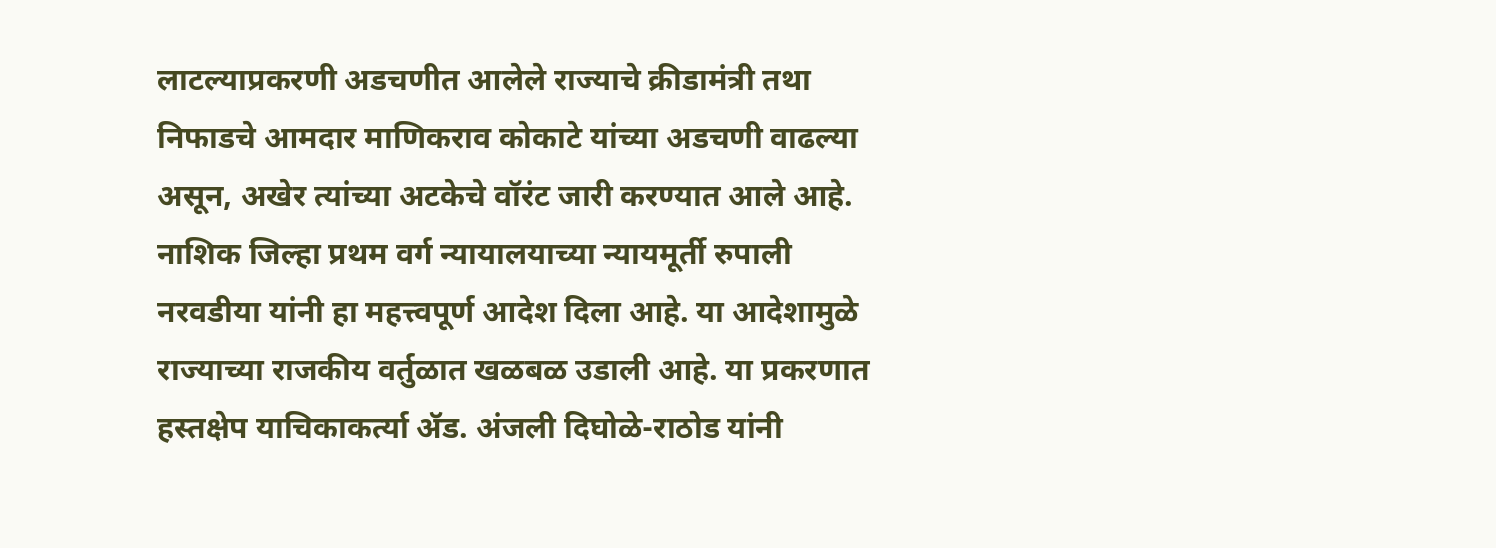लाटल्याप्रकरणी अडचणीत आलेले राज्याचे क्रीडामंत्री तथा निफाडचे आमदार माणिकराव कोकाटे यांच्या अडचणी वाढल्या असून, अखेर त्यांच्या अटकेचे वॉरंट जारी करण्यात आले आहे. नाशिक जिल्हा प्रथम वर्ग न्यायालयाच्या न्यायमूर्ती रुपाली नरवडीया यांनी हा महत्त्वपूर्ण आदेश दिला आहे. या आदेशामुळे राज्याच्या राजकीय वर्तुळात खळबळ उडाली आहे. या प्रकरणात हस्तक्षेप याचिकाकर्त्या ॲड. अंजली दिघोळे-राठोड यांनी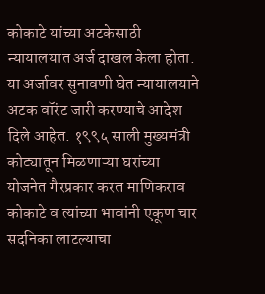कोकाटे यांच्या अटकेसाठी न्यायालयात अर्ज दाखल केला होता. या अर्जावर सुनावणी घेत न्यायालयाने अटक वॉरंट जारी करण्याचे आदेश दिले आहेत. १९९५ साली मुख्यमंत्री कोट्यातून मिळणाऱ्या घरांच्या योजनेत गैरप्रकार करत माणिकराव कोकाटे व त्यांच्या भावांनी एकूण चार सदनिका लाटल्याचा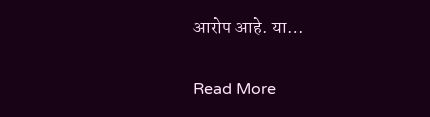आरोप आहे. या…

Read More